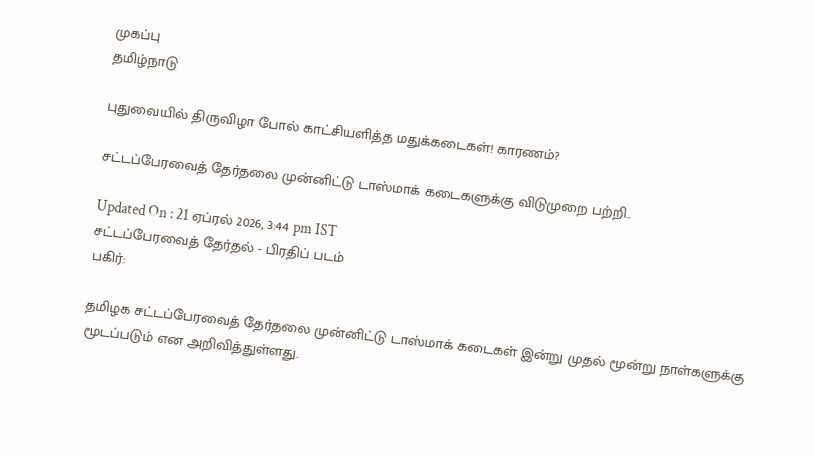முகப்பு
தமிழ்நாடு

புதுவையில் திருவிழா போல் காட்சியளித்த மதுக்கடைகள்! காரணம்?

சட்டப்பேரவைத் தேர்தலை முன்னிட்டு டாஸ்மாக் கடைகளுக்கு விடுமுறை பற்றி..

Updated On : 21 ஏப்ரல் 2026, 3:44 pm IST
சட்டப்பேரவைத் தேர்தல் - பிரதிப் படம்
பகிர்:

தமிழக சட்டப்பேரவைத் தேர்தலை முன்னிட்டு டாஸ்மாக் கடைகள் இன்று முதல் மூன்று நாள்களுக்கு மூடப்படும் என அறிவித்துள்ளது.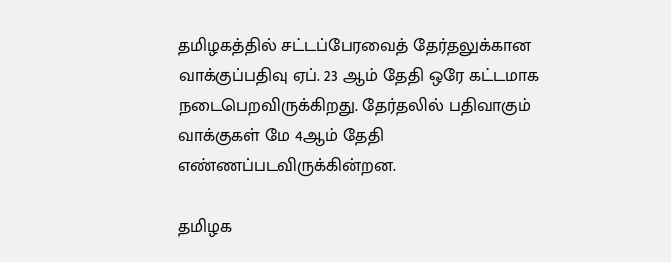தமிழகத்தில் சட்டப்பேரவைத் தேர்தலுக்கான வாக்குப்பதிவு ஏப். 23 ஆம் தேதி ஒரே கட்டமாக நடைபெறவிருக்கிறது. தேர்தலில் பதிவாகும் வாக்குகள் மே 4ஆம் தேதி எண்ணப்படவிருக்கின்றன.

தமிழக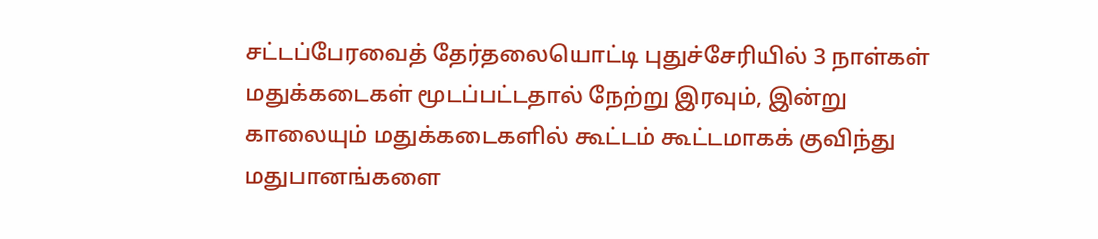சட்டப்பேரவைத் தேர்தலையொட்டி புதுச்சேரியில் 3 நாள்கள் மதுக்கடைகள் மூடப்பட்டதால் நேற்று இரவும், இன்று காலையும் மதுக்கடைகளில் கூட்டம் கூட்டமாகக் குவிந்து மதுபானங்களை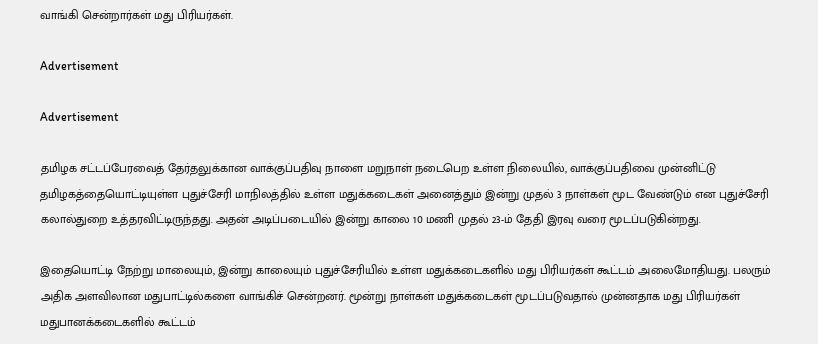வாங்கி சென்றார்கள் மது பிரியர்கள்.

Advertisement

Advertisement

தமிழக சட்டப்பேரவைத் தேர்தலுக்கான வாக்குப்பதிவு நாளை மறுநாள் நடைபெற உள்ள நிலையில், வாக்குப்பதிவை முன்னிட்டு தமிழகத்தையொட்டியுள்ள புதுச்சேரி மாநிலத்தில் உள்ள மதுக்கடைகள் அனைத்தும் இன்று முதல் 3 நாள்கள் மூட வேண்டும் என புதுச்சேரி கலால்துறை உத்தரவிட்டிருந்தது. அதன் அடிப்படையில் இன்று காலை 10 மணி முதல் 23-ம் தேதி இரவு வரை மூடப்படுகின்றது.

இதையொட்டி நேற்று மாலையும், இன்று காலையும் புதுச்சேரியில் உள்ள மதுக்கடைகளில் மது பிரியர்கள் கூட்டம் அலைமோதியது. பலரும் அதிக அளவிலான மதுபாட்டில்களை வாங்கிச் சென்றனர். மூன்று நாள்கள் மதுக்கடைகள் மூடப்படுவதால் முன்னதாக மது பிரியர்கள் மதுபானக்கடைகளில் கூட்டம்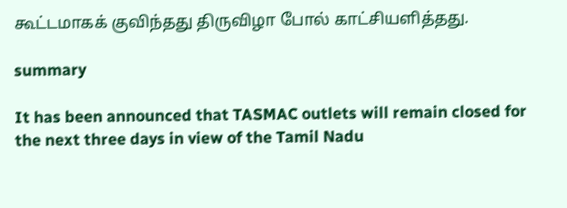கூட்டமாகக் குவிந்தது திருவிழா போல் காட்சியளித்தது.

summary

It has been announced that TASMAC outlets will remain closed for the next three days in view of the Tamil Nadu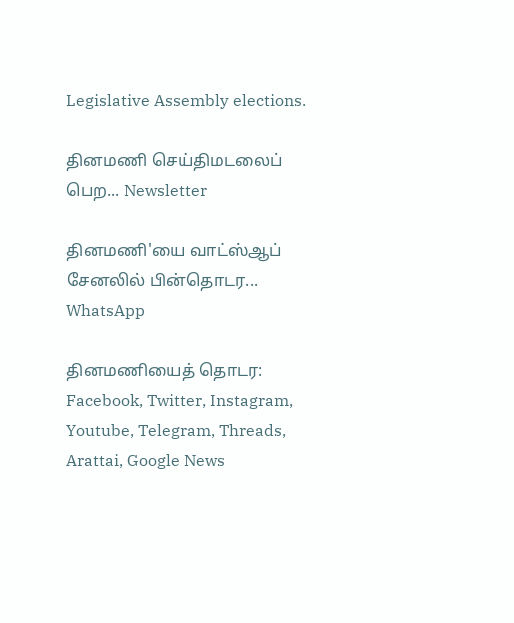Legislative Assembly elections.

தினமணி செய்திமடலைப் பெற... Newsletter

தினமணி'யை வாட்ஸ்ஆப் சேனலில் பின்தொடர... WhatsApp

தினமணியைத் தொடர: Facebook, Twitter, Instagram, Youtube, Telegram, Threads, Arattai, Google News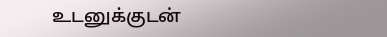உடனுக்குடன்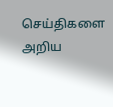செய்திகளை அறிய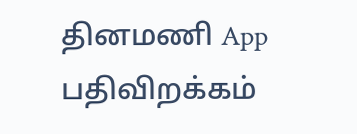தினமணி App பதிவிறக்கம்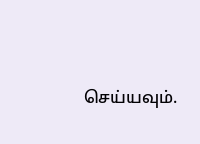செய்யவும்.